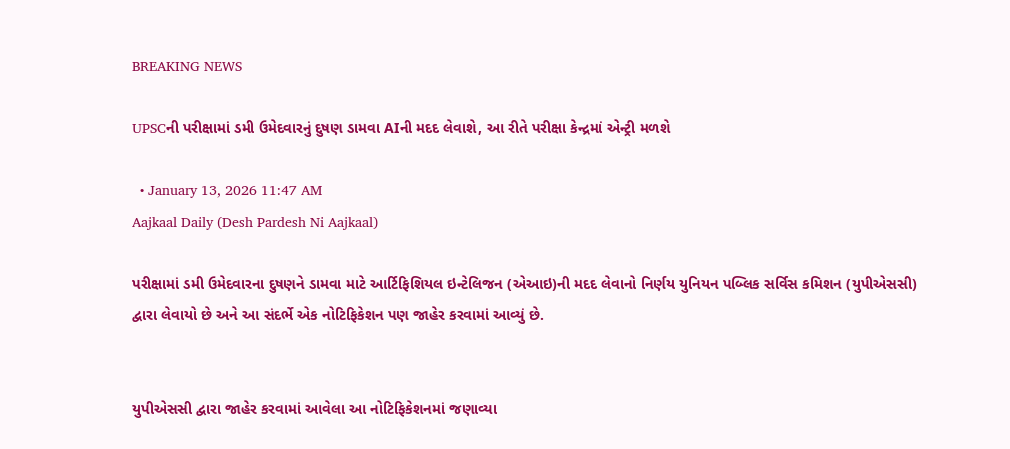BREAKING NEWS

UPSCની પરીક્ષામાં ડમી ઉમેદવારનું દુષણ ડામવા AIની મદદ લેવાશે, આ રીતે પરીક્ષા કેન્દ્રમાં એન્ટ્રી મળશે

  • January 13, 2026 11:47 AM
Aajkaal Daily (Desh Pardesh Ni Aajkaal)

પરીક્ષામાં ડમી ઉમેદવારના દુષણને ડામવા માટે આર્ટિફિશિયલ ઇન્ટેલિજન (એઆઇ)ની મદદ લેવાનો નિર્ણય યુનિયન પબ્લિક સર્વિસ કમિશન (યુપીએસસી) દ્વારા લેવાયો છે અને આ સંદર્ભે એક નોટિફિકેશન પણ જાહેર કરવામાં આવ્યું છે.


યુપીએસસી દ્વારા જાહેર કરવામાં આવેલા આ નોટિફિકેશનમાં જણાવ્યા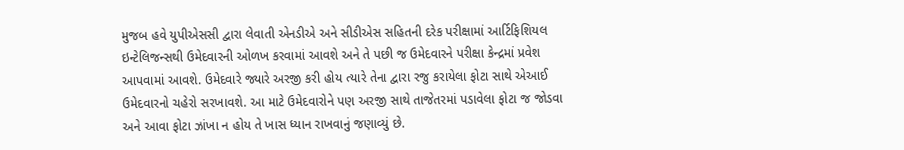મુજબ હવે યુપીએસસી દ્વારા લેવાતી એનડીએ અને સીડીએસ સહિતની દરેક પરીક્ષામાં આર્ટિફિશિયલ ઇન્ટેલિજન્સથી ઉમેદવારની ઓળખ કરવામાં આવશે અને તે પછી જ ઉમેદવારને પરીક્ષા કેન્દ્રમાં પ્રવેશ આપવામાં આવશે. ઉમેદવારે જ્યારે અરજી કરી હોય ત્યારે તેના દ્વારા રજુ કરાયેલા ફોટા સાથે એઆઈ ઉમેદવારનો ચહેરો સરખાવશે. આ માટે ઉમેદવારોને પણ અરજી સાથે તાજેતરમાં પડાવેલા ફોટા જ જોડવા અને આવા ફોટા ઝાંખા ન હોય તે ખાસ ધ્યાન રાખવાનું જણાવ્યું છે.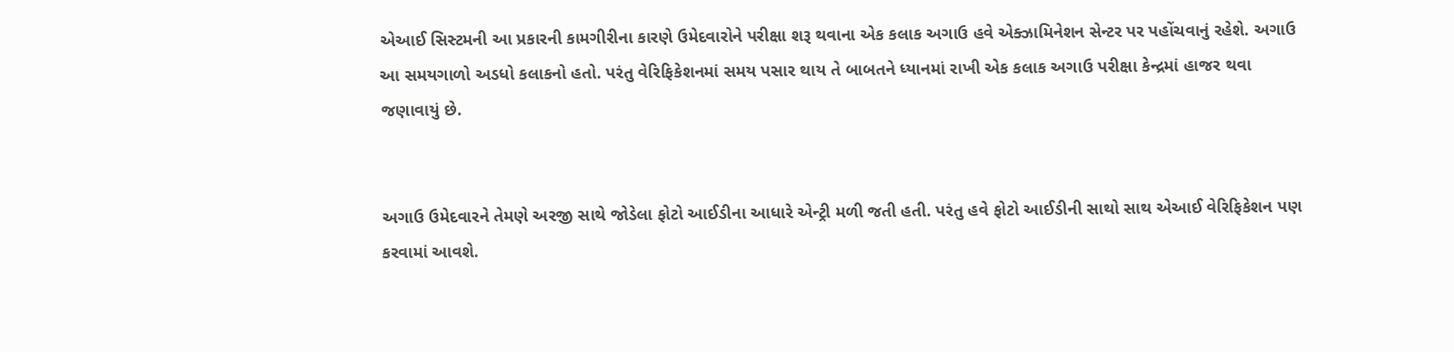એઆઈ સિસ્ટમની આ પ્રકારની કામગીરીના કારણે ઉમેદવારોને પરીક્ષા શરૂ થવાના એક કલાક અગાઉ હવે એક્ઝામિનેશન સેન્ટર પર પહોંચવાનું રહેશે. અગાઉ આ સમયગાળો અડધો કલાકનો હતો. પરંતુ વેરિફિકેશનમાં સમય પસાર થાય તે બાબતને ધ્યાનમાં રાખી એક કલાક અગાઉ પરીક્ષા કેન્દ્રમાં હાજર થવા જણાવાયું છે.


અગાઉ ઉમેદવારને તેમણે અરજી સાથે જોડેલા ફોટો આઈડીના આધારે એન્ટ્રી મળી જતી હતી. પરંતુ હવે ફોટો આઈડીની સાથો સાથ એઆઈ વેરિફિકેશન પણ કરવામાં આવશે.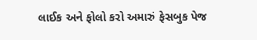લાઈક અને ફોલો કરો અમારું ફેસબુક પેજ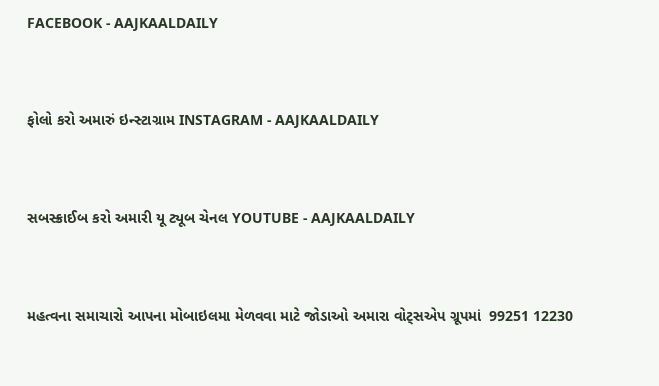FACEBOOK - AAJKAALDAILY


ફોલો કરો અમારું ઇન્સ્ટાગ્રામ INSTAGRAM - AAJKAALDAILY


સબસ્ક્રાઈબ કરો અમારી યૂ ટ્યૂબ ચેનલ YOUTUBE - AAJKAALDAILY


મહત્વના સમાચારો આપના મોબાઇલમા મેળવવા માટે જોડાઓ અમારા વોટ્સએપ ગ્રૂપમાં  99251 12230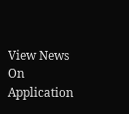View News On Application